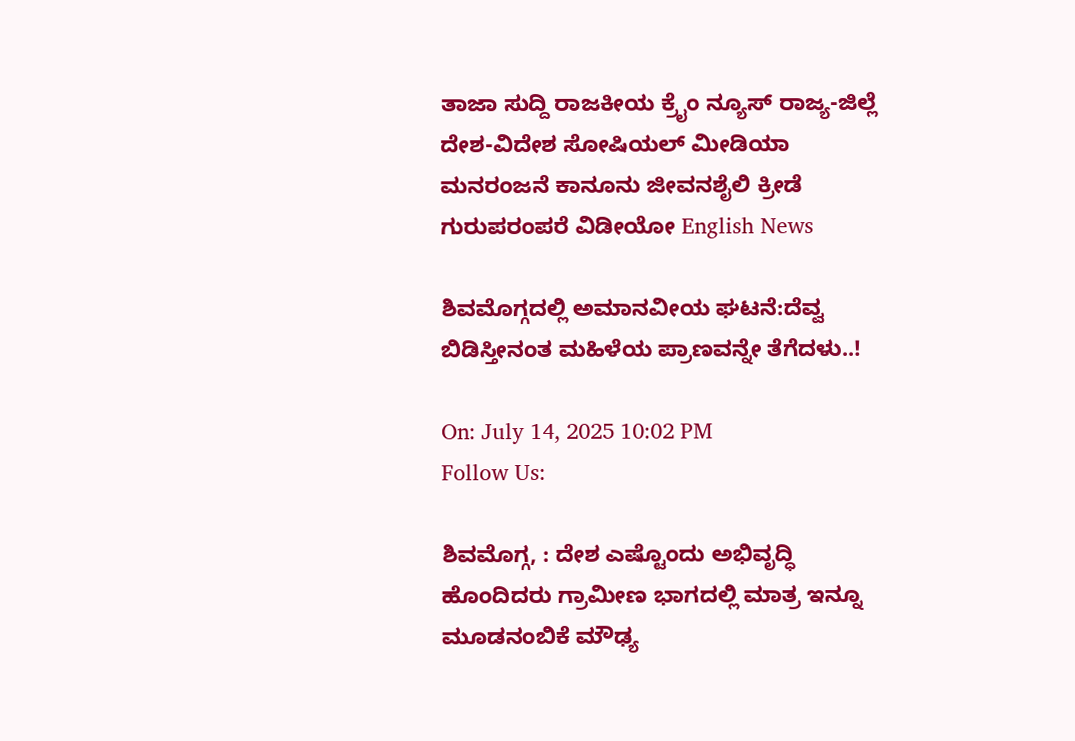ತಾಜಾ ಸುದ್ದಿ ರಾಜಕೀಯ ಕ್ರೈಂ ನ್ಯೂಸ್ ರಾಜ್ಯ-ಜಿಲ್ಲೆ ದೇಶ-ವಿದೇಶ ಸೋಷಿಯಲ್ ಮೀಡಿಯಾ ಮನರಂಜನೆ ಕಾನೂನು ಜೀವನಶೈಲಿ ಕ್ರೀಡೆ ಗುರುಪರಂಪರೆ ವಿಡೀಯೋ English News

ಶಿವಮೊಗ್ಗದಲ್ಲಿ ಅಮಾನವೀಯ ಘಟನೆ:ದೆವ್ವ ಬಿಡಿಸ್ತೀನಂತ ಮಹಿಳೆಯ ಪ್ರಾಣವನ್ನೇ ತೆಗೆದಳು..!

On: July 14, 2025 10:02 PM
Follow Us:

ಶಿವಮೊಗ್ಗ, : ದೇಶ ಎಷ್ಟೊಂದು ಅಭಿವೃದ್ಧಿ ಹೊಂದಿದರು ಗ್ರಾಮೀಣ ಭಾಗದಲ್ಲಿ ಮಾತ್ರ ಇನ್ನೂ ಮೂಡನಂಬಿಕೆ ಮೌಢ್ಯ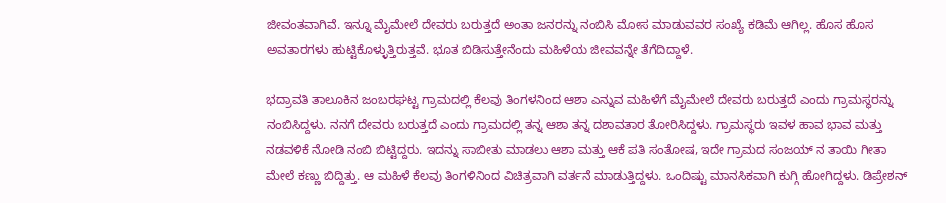ಜೀವಂತವಾಗಿವೆ. ಇನ್ನೂ ಮೈಮೇಲೆ ದೇವರು ಬರುತ್ತದೆ ಅಂತಾ ಜನರನ್ನು ನಂಬಿಸಿ ಮೋಸ ಮಾಡುವವರ ಸಂಖ್ಯೆ ಕಡಿಮೆ ಆಗಿಲ್ಲ. ಹೊಸ ಹೊಸ ಅವತಾರಗಳು ಹುಟ್ಟಿಕೊಳ್ಳುತ್ತಿರುತ್ತವೆ. ಭೂತ ಬಿಡಿಸುತ್ತೇನೆಂದು ಮಹಿಳೆಯ ಜೀವವನ್ನೇ ತೆಗೆದಿದ್ದಾಳೆ.

ಭದ್ರಾವತಿ ತಾಲೂಕಿನ ಜಂಬರಘಟ್ಟ ಗ್ರಾಮದಲ್ಲಿ ಕೆಲವು ತಿಂಗಳನಿಂದ ಆಶಾ ಎನ್ನುವ ಮಹಿಳೆಗೆ ಮೈಮೇಲೆ ದೇವರು ಬರುತ್ತದೆ ಎಂದು ಗ್ರಾಮಸ್ಥರನ್ನು ನಂಬಿಸಿದ್ದಳು. ನನಗೆ ದೇವರು ಬರುತ್ತದೆ ಎಂದು ಗ್ರಾಮದಲ್ಲಿ ತನ್ನ ಆಶಾ ತನ್ನ ದಶಾವತಾರ ತೋರಿಸಿದ್ದಳು. ಗ್ರಾಮಸ್ಥರು ಇವಳ ಹಾವ ಭಾವ ಮತ್ತು ನಡವಳಿಕೆ ನೋಡಿ ನಂಬಿ ಬಿಟ್ಟಿದ್ದರು. ಇದನ್ನು ಸಾಬೀತು ಮಾಡಲು ಆಶಾ ಮತ್ತು ಆಕೆ ಪತಿ ಸಂತೋಷ, ಇದೇ ಗ್ರಾಮದ ಸಂಜಯ್ ನ ತಾಯಿ ಗೀತಾ ಮೇಲೆ ಕಣ್ಣು ಬಿದ್ದಿತ್ತು. ಆ ಮಹಿಳೆ ಕೆಲವು ತಿಂಗಳಿನಿಂದ ವಿಚಿತ್ರವಾಗಿ ವರ್ತನೆ ಮಾಡುತ್ತಿದ್ದಳು. ಒಂದಿಷ್ಟು ಮಾನಸಿಕವಾಗಿ ಕುಗ್ಗಿ ಹೋಗಿದ್ದಳು. ಡಿಪ್ರೇಶನ್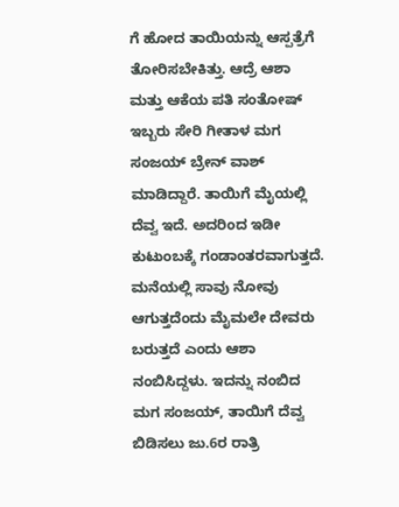ಗೆ ಹೋದ ತಾಯಿಯನ್ನು ಆಸ್ಪತ್ರೆಗೆ ತೋರಿಸಬೇಕಿತ್ತು. ಆದ್ರೆ ಆಶಾ ಮತ್ತು ಆಕೆಯ ಪತಿ ಸಂತೋಷ್ ಇಬ್ಬರು ಸೇರಿ ಗೀತಾಳ ಮಗ ಸಂಜಯ್ ಬ್ರೇನ್ ವಾಶ್ ಮಾಡಿದ್ದಾರೆ. ತಾಯಿಗೆ ಮೈಯಲ್ಲಿ ದೆವ್ವ ಇದೆ. ಅದರಿಂದ ಇಡೀ ಕುಟುಂಬಕ್ಕೆ ಗಂಡಾಂತರವಾಗುತ್ತದೆ. ಮನೆಯಲ್ಲಿ ಸಾವು ನೋವು ಆಗುತ್ತದೆಂದು ಮೈಮಲೇ ದೇವರು ಬರುತ್ತದೆ ಎಂದು ಆಶಾ ನಂಬಿಸಿದ್ದಳು. ಇದನ್ನು ನಂಬಿದ ಮಗ ಸಂಜಯ್, ತಾಯಿಗೆ ದೆವ್ವ ಬಿಡಿಸಲು ಜು.6ರ ರಾತ್ರಿ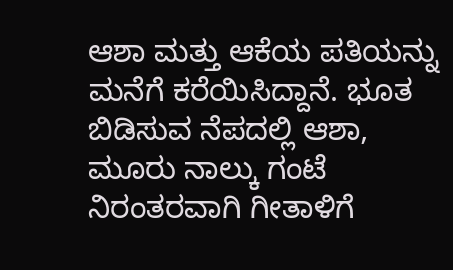ಆಶಾ ಮತ್ತು ಆಕೆಯ ಪತಿಯನ್ನು ಮನೆಗೆ ಕರೆಯಿಸಿದ್ದಾನೆ. ಭೂತ ಬಿಡಿಸುವ ನೆಪದಲ್ಲಿ ಆಶಾ, ಮೂರು ನಾಲ್ಕು ಗಂಟೆ ನಿರಂತರವಾಗಿ ಗೀತಾಳಿಗೆ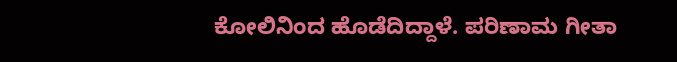ಕೋಲಿನಿಂದ ಹೊಡೆದಿದ್ದಾಳೆ. ಪರಿಣಾಮ ಗೀತಾ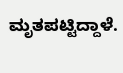ಮೃತಪಟ್ಟಿದ್ದಾಳೆ.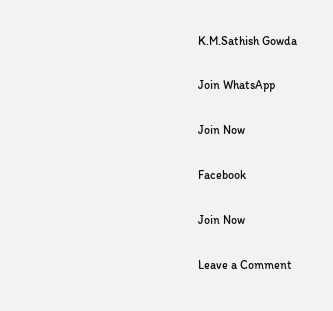K.M.Sathish Gowda

Join WhatsApp

Join Now

Facebook

Join Now

Leave a Comment